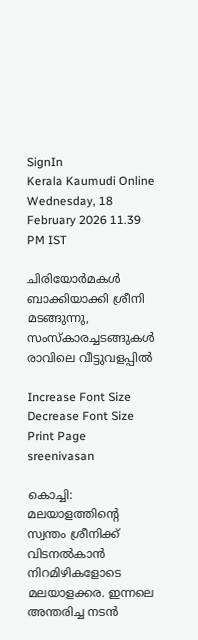SignIn
Kerala Kaumudi Online
Wednesday, 18 February 2026 11.39 PM IST

ചിരിയോർമകൾ ബാക്കിയാക്കി ശ്രീനി മടങ്ങുന്നു, സംസ്കാരച്ചടങ്ങുകൾ രാവിലെ വീട്ടുവളപ്പിൽ

Increase Font Size Decrease Font Size Print Page
sreenivasan

കൊച്ചി: മലയാളത്തിന്റെ സ്വന്തം ശ്രീനിക്ക് വിടനൽകാൻ നിറമിഴികളോടെ മലയാളക്കര. ഇന്നലെ അന്തരിച്ച നടൻ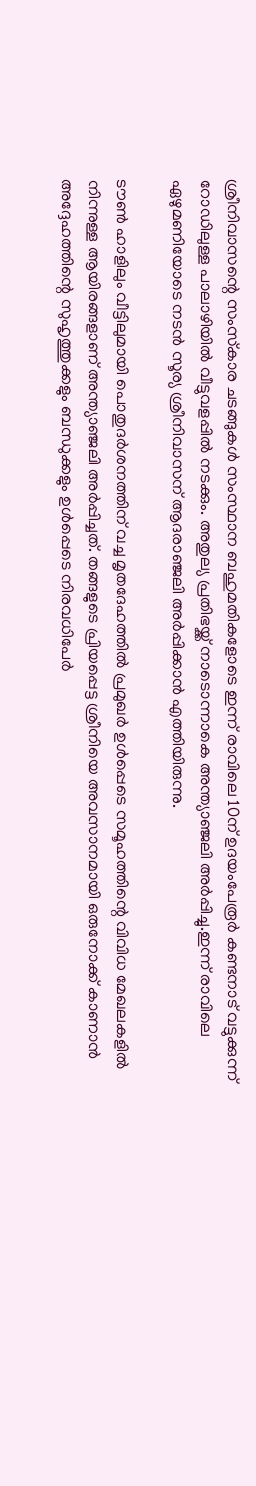ശ്രീനിവാസന്റെ സംസ്‌കാര ചടങ്ങുകൾ സംസ്ഥാന ബഹുമതികളോടെ ഇന്ന് രാവിലെ 10ന് ഉദയംപേരൂർ കണ്ടനാട് വട്ടുക്കുന്ന് റോഡിലുള്ള പാലാഴിയിൽ വീട്ടുവളപ്പിൽ നടക്കും. അതുല്യ പ്രതിഭയ്ക്ക് നാടൊന്നാകെ അന്ത്യാഞ്ജലി അർപ്പിച്ചു.ഇന്ന് രാവിലെ ഏഴുമണിയോടെ നടൻ സൂര്യ ശ്രീനിവാസന് ആദരാഞ്ജലി അർപ്പിക്കാൻ എത്തിയിരുന്നു.

ടൗൺ ഹാളിലും വീട്ടിലുമായി പൊതുദർശനത്തിന് വച്ച മൃതദേഹത്തിൽ പ്രമുഖർ ഉൾപ്പെടെ സമൂഹത്തിന്റെ വിവിധ മേഖലകളിൽ നിന്നുള്ള ആയിരങ്ങളാണ് അന്ത്യാഞ്ജലി അർപ്പിച്ചത്. തങ്ങളുടെ പ്രിയപ്പെട്ട ശ്രീനിയെ അവസാനമായി ഒരുനോക്ക് കാണാൻ അദ്ദേഹത്തിന്റെ സുഹൃത്തുക്കളും ബന്ധുക്കളും ഉൾപ്പെടെ നിരവധിപേർ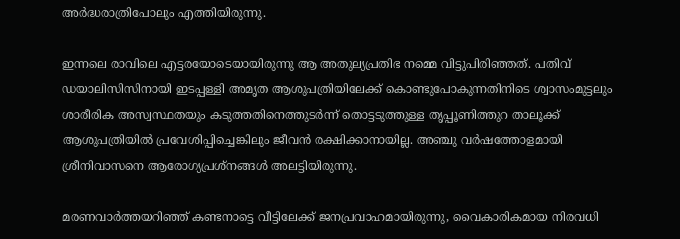അർദ്ധരാത്രിപോലും എത്തിയിരുന്നു.

ഇന്നലെ രാവിലെ എട്ടരയോടെയായിരുന്നു ആ അതുല്യപ്രതിഭ നമ്മെ വിട്ടുപിരിഞ്ഞത്. പതിവ് ഡയാലിസിസിനായി ഇടപ്പള്ളി അമൃത ആശുപത്രിയിലേക്ക് കൊണ്ടുപോകുന്നതിനിടെ ശ്വാസംമുട്ടലും ശാരീരിക അസ്വസ്ഥതയും കടുത്തതിനെത്തുടർന്ന് തൊട്ടടുത്തുള്ള തൃപ്പൂണിത്തുറ താലൂക്ക് ആശുപത്രിയിൽ പ്രവേശിപ്പിച്ചെങ്കിലും ജീവൻ രക്ഷിക്കാനായില്ല. അഞ്ചു വർഷത്തോളമായി ശ്രീനിവാസനെ ആരോഗ്യപ്രശ്നങ്ങൾ അലട്ടിയിരുന്നു.

മരണവാർത്തയറിഞ്ഞ് കണ്ടനാട്ടെ വീട്ടിലേക്ക് ജനപ്രവാഹമായിരുന്നു, വൈകാരികമായ നിരവധി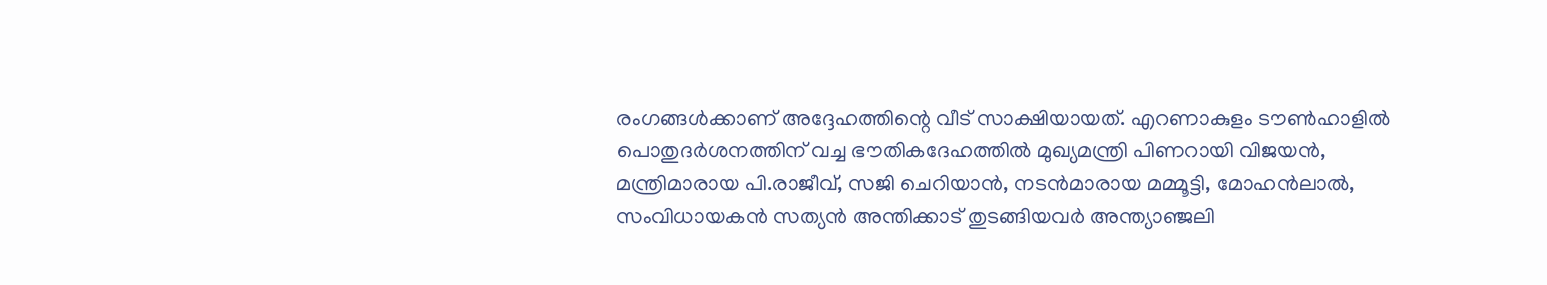രംഗങ്ങൾക്കാണ് അദ്ദേഹത്തിന്റെ വീട് സാക്ഷിയായത്. എറണാകുളം ടൗൺഹാളിൽ പൊതുദർശനത്തിന് വച്ച ഭൗതികദേഹത്തിൽ മുഖ്യമന്ത്രി പിണറായി വിജയൻ, മന്ത്രിമാരായ പി.രാജീവ്, സജി ചെറിയാൻ, നടൻമാരായ മമ്മൂട്ടി, മോഹൻലാൽ, സംവിധായകൻ സത്യൻ അന്തിക്കാട് തുടങ്ങിയവർ അന്ത്യാഞ്ജലി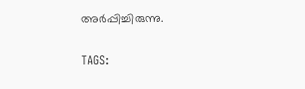അർപ്പിച്ചിരുന്നു.

TAGS: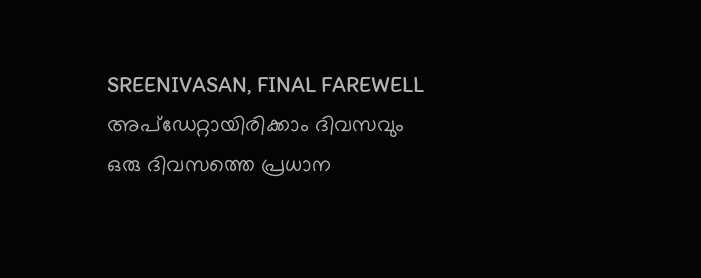SREENIVASAN, FINAL FAREWELL
അപ്ഡേറ്റായിരിക്കാം ദിവസവും
ഒരു ദിവസത്തെ പ്രധാന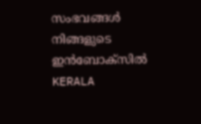സംഭവങ്ങൾ നിങ്ങളുടെ ഇൻബോക്സിൽ
KERALA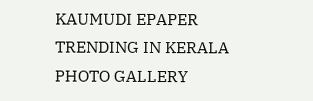KAUMUDI EPAPER
TRENDING IN KERALA
PHOTO GALLERY